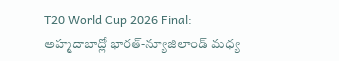T20 World Cup 2026 Final: అహ్మదాబాద్లో భారత్-న్యూజిలాండ్ మధ్య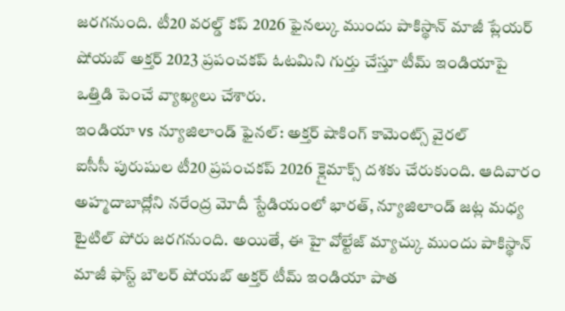జరగనుంది. టీ20 వరల్డ్ కప్ 2026 ఫైనల్కు ముందు పాకిస్థాన్ మాజీ ప్లేయర్ షోయబ్ అక్తర్ 2023 ప్రపంచకప్ ఓటమిని గుర్తు చేస్తూ టీమ్ ఇండియాపై ఒత్తిడి పెంచే వ్యాఖ్యలు చేశారు.
ఇండియా vs న్యూజిలాండ్ ఫైనల్: అక్తర్ షాకింగ్ కామెంట్స్ వైరల్
ఐసీసీ పురుషుల టీ20 ప్రపంచకప్ 2026 క్లైమాక్స్ దశకు చేరుకుంది. ఆదివారం అహ్మదాబాద్లోని నరేంద్ర మోదీ స్టేడియంలో భారత్, న్యూజిలాండ్ జట్ల మధ్య టైటిల్ పోరు జరగనుంది. అయితే, ఈ హై వోల్టేజ్ మ్యాచ్కు ముందు పాకిస్థాన్ మాజీ ఫాస్ట్ బౌలర్ షోయబ్ అక్తర్ టీమ్ ఇండియా పాత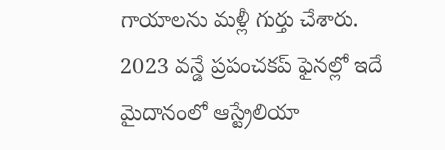గాయాలను మళ్లీ గుర్తు చేశారు. 2023 వన్డే ప్రపంచకప్ ఫైనల్లో ఇదే మైదానంలో ఆస్ట్రేలియా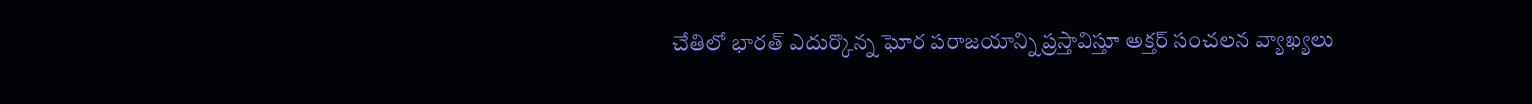చేతిలో భారత్ ఎదుర్కొన్న ఘోర పరాజయాన్ని ప్రస్తావిస్తూ అక్తర్ సంచలన వ్యాఖ్యలు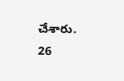చేశారు.
26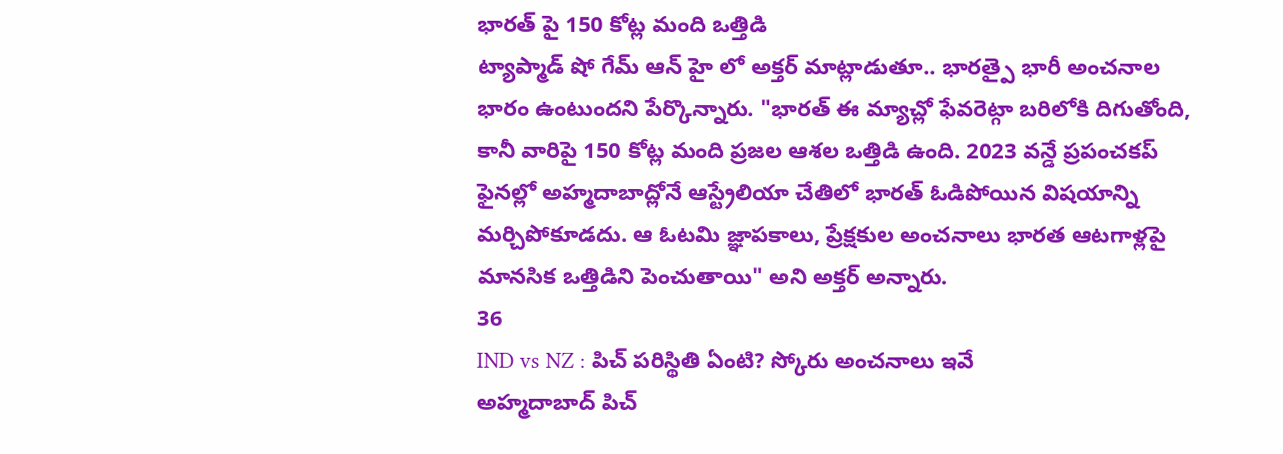భారత్ పై 150 కోట్ల మంది ఒత్తిడి
ట్యాప్మాడ్ షో గేమ్ ఆన్ హై లో అక్తర్ మాట్లాడుతూ.. భారత్పై భారీ అంచనాల భారం ఉంటుందని పేర్కొన్నారు. "భారత్ ఈ మ్యాచ్లో ఫేవరెట్గా బరిలోకి దిగుతోంది, కానీ వారిపై 150 కోట్ల మంది ప్రజల ఆశల ఒత్తిడి ఉంది. 2023 వన్డే ప్రపంచకప్ ఫైనల్లో అహ్మదాబాద్లోనే ఆస్ట్రేలియా చేతిలో భారత్ ఓడిపోయిన విషయాన్ని మర్చిపోకూడదు. ఆ ఓటమి జ్ఞాపకాలు, ప్రేక్షకుల అంచనాలు భారత ఆటగాళ్లపై మానసిక ఒత్తిడిని పెంచుతాయి" అని అక్తర్ అన్నారు.
36
IND vs NZ : పిచ్ పరిస్థితి ఏంటి? స్కోరు అంచనాలు ఇవే
అహ్మదాబాద్ పిచ్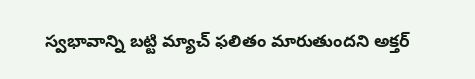స్వభావాన్ని బట్టి మ్యాచ్ ఫలితం మారుతుందని అక్తర్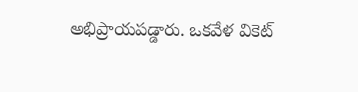అభిప్రాయపడ్డారు. ఒకవేళ వికెట్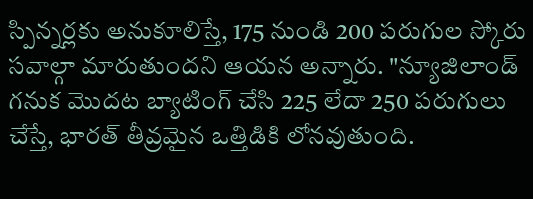స్పిన్నర్లకు అనుకూలిస్తే, 175 నుండి 200 పరుగుల స్కోరు సవాల్గా మారుతుందని ఆయన అన్నారు. "న్యూజిలాండ్ గనుక మొదట బ్యాటింగ్ చేసి 225 లేదా 250 పరుగులు చేస్తే, భారత్ తీవ్రమైన ఒత్తిడికి లోనవుతుంది.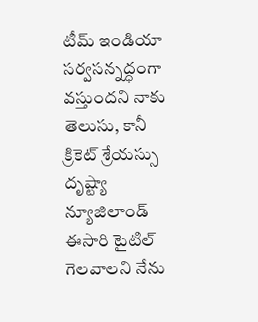టీమ్ ఇండియా సర్వసన్నద్ధంగా వస్తుందని నాకు తెలుసు, కానీ క్రికెట్ శ్రేయస్సు దృష్ట్యా న్యూజిలాండ్ ఈసారి టైటిల్ గెలవాలని నేను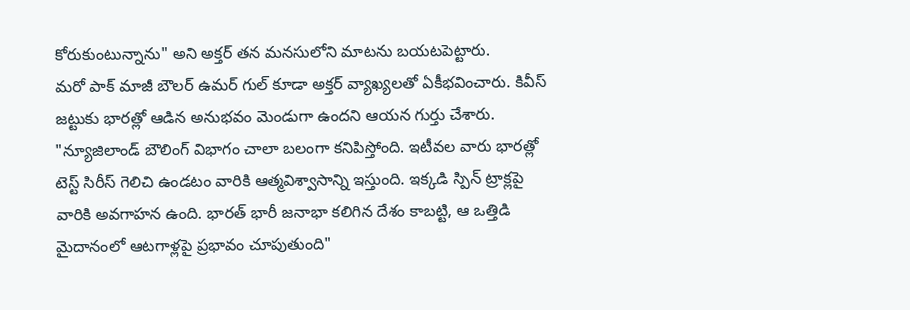కోరుకుంటున్నాను" అని అక్తర్ తన మనసులోని మాటను బయటపెట్టారు.
మరో పాక్ మాజీ బౌలర్ ఉమర్ గుల్ కూడా అక్తర్ వ్యాఖ్యలతో ఏకీభవించారు. కివీస్ జట్టుకు భారత్లో ఆడిన అనుభవం మెండుగా ఉందని ఆయన గుర్తు చేశారు. "న్యూజిలాండ్ బౌలింగ్ విభాగం చాలా బలంగా కనిపిస్తోంది. ఇటీవల వారు భారత్లో టెస్ట్ సిరీస్ గెలిచి ఉండటం వారికి ఆత్మవిశ్వాసాన్ని ఇస్తుంది. ఇక్కడి స్పిన్ ట్రాక్లపై వారికి అవగాహన ఉంది. భారత్ భారీ జనాభా కలిగిన దేశం కాబట్టి, ఆ ఒత్తిడి మైదానంలో ఆటగాళ్లపై ప్రభావం చూపుతుంది"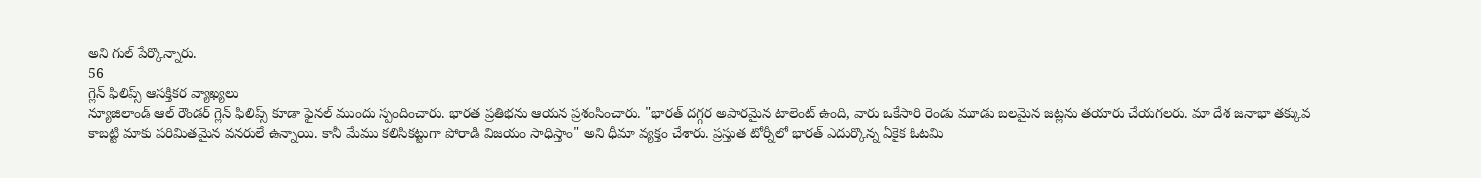అని గుల్ పేర్కొన్నారు.
56
గ్లెన్ ఫిలిప్స్ ఆసక్తికర వ్యాఖ్యలు
న్యూజిలాండ్ ఆల్ రౌండర్ గ్లెన్ ఫిలిప్స్ కూడా ఫైనల్ ముందు స్పందించారు. భారత ప్రతిభను ఆయన ప్రశంసించారు. "భారత్ దగ్గర అపారమైన టాలెంట్ ఉంది, వారు ఒకేసారి రెండు మూడు బలమైన జట్లను తయారు చేయగలరు. మా దేశ జనాభా తక్కువ కాబట్టి మాకు పరిమితమైన వనరులే ఉన్నాయి. కానీ మేము కలిసికట్టుగా పోరాడి విజయం సాధిస్తాం" అని ధీమా వ్యక్తం చేశారు. ప్రస్తుత టోర్నీలో భారత్ ఎదుర్కొన్న ఏకైక ఓటమి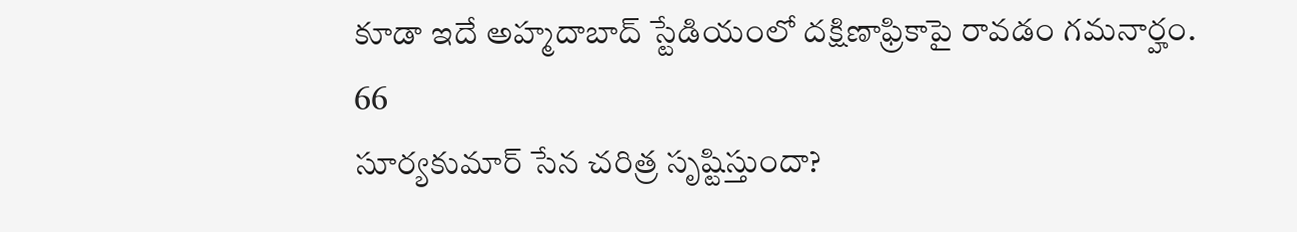కూడా ఇదే అహ్మదాబాద్ స్టేడియంలో దక్షిణాఫ్రికాపై రావడం గమనార్హం.
66
సూర్యకుమార్ సేన చరిత్ర సృష్టిస్తుందా?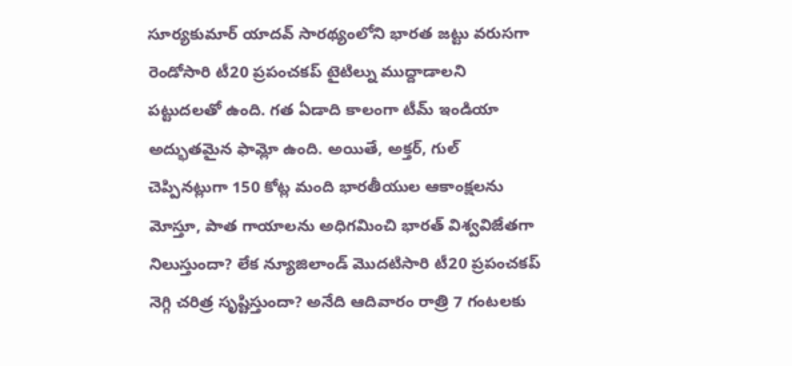సూర్యకుమార్ యాదవ్ సారథ్యంలోని భారత జట్టు వరుసగా రెండోసారి టీ20 ప్రపంచకప్ టైటిల్ను ముద్దాడాలని పట్టుదలతో ఉంది. గత ఏడాది కాలంగా టీమ్ ఇండియా అద్భుతమైన ఫామ్లో ఉంది. అయితే, అక్తర్, గుల్ చెప్పినట్లుగా 150 కోట్ల మంది భారతీయుల ఆకాంక్షలను మోస్తూ, పాత గాయాలను అధిగమించి భారత్ విశ్వవిజేతగా నిలుస్తుందా? లేక న్యూజిలాండ్ మొదటిసారి టీ20 ప్రపంచకప్ నెగ్గి చరిత్ర సృష్టిస్తుందా? అనేది ఆదివారం రాత్రి 7 గంటలకు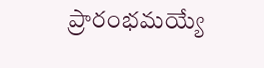ప్రారంభమయ్యే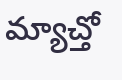మ్యాచ్తో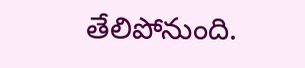తేలిపోనుంది.